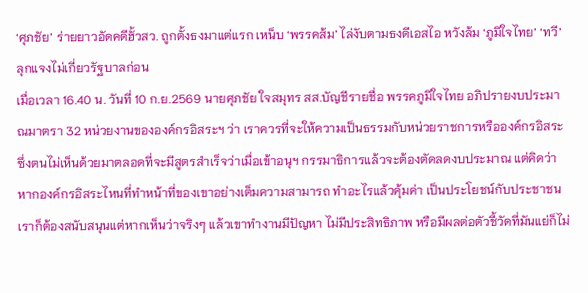‘ศุภชัย’ ร่ายยาวอัดคดีฮั้วสว. ถูกตั้งธงมาแต่แรก เหน็บ ‘พรรคส้ม’ ไล่งับตามธงดีเอสไอ หวังล้ม ‘ภูมิใจไทย’ ‘ทวี’ ลุกแจงไม่เกี่ยวรัฐบาลก่อน
เมื่อเวลา 16.40 น. วันที่ 10 ก.ย.2569 นายศุภชัย ใจสมุทร สส.บัญชีรายชื่อ พรรคภูมิใจไทย อภิปรายงบประมาณมาตรา 32 หน่วยงานขององค์กรอิสระฯ ว่า เราควรที่จะให้ความเป็นธรรมกับหน่วยราชการหรือองค์กรอิสระ ซึ่งตนไม่เห็นด้วยมาตลอดที่จะมีสูตรสำเร็จว่าเมื่อเข้าอนุฯ กรรมาธิการแล้วจะต้องตัดลดงบประมาณ แต่คิดว่าหากองค์กรอิสระไหนที่ทำหน้าที่ของเขาอย่างเต็มความสามารถ ทำอะไรแล้วคุ้มค่า เป็นประโยชน์กับประชาชน เราก็ต้องสนับสนุนแต่หากเห็นว่าจริงๆ แล้วเขาทำงานมีปัญหา ไม่มีประสิทธิภาพ หรือมีผลต่อตัวชี้วัดที่มันแย่ก็ไม่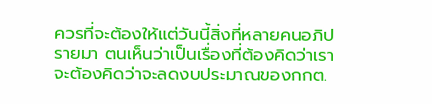ควรที่จะต้องให้แต่วันนี้สิ่งที่หลายคนอภิปรายมา ตนเห็นว่าเป็นเรื่องที่ต้องคิดว่าเราจะต้องคิดว่าจะลดงบประมาณของกกต.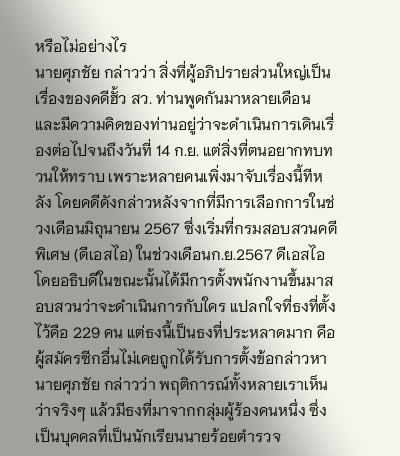หรือไม่อย่างไร
นายศุภชัย กล่าวว่า สิ่งที่ผู้อภิปรายส่วนใหญ่เป็นเรื่องของคดีฮั้ว สว. ท่านพูดกันมาหลายเดือน และมีความคิดของท่านอยู่ว่าจะดำเนินการเดินเรื่องต่อไปจนถึงวันที่ 14 ก.ย. แต่สิ่งที่ตนอยากทบทวนให้ทราบ เพราะหลายคนเพิ่งมาจับเรื่องนี้ทีหลัง โดยคดีดังกล่าวหลังจากที่มีการเลือกการในช่วงเดือนมิถุนายน 2567 ซึ่งเริ่มที่กรมสอบสวนคดีพิเศษ (ดีเอสไอ) ในช่วงเดือนก.ย.2567 ดีเอสไอโดยอธิบดีในขณะนั้นได้มีการตั้งพนักงานขึ้นมาสอบสวนว่าจะดำเนินการกับใคร แปลกใจที่ธงที่ตั้งไว้คือ 229 คน แต่ธงนี้เป็นธงที่ประหลาดมาก คือ ผู้สมัครซีกอื่นไม่เคยถูกได้รับการตั้งข้อกล่าวหา
นายศุภชัย กล่าวว่า พฤติการณ์ทั้งหลายเราเห็นว่าจริงๆ แล้วมีธงที่มาจากกลุ่มผู้ร้องคนหนึ่ง ซึ่งเป็นบุคคลที่เป็นนักเรียนนายร้อยตำรวจ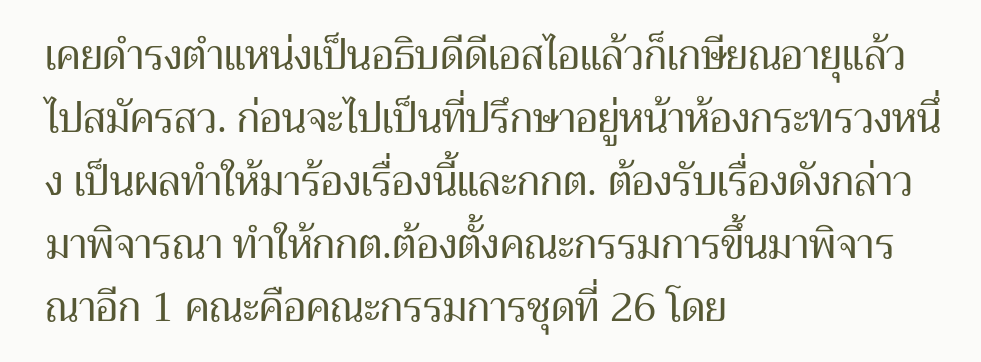เคยดำรงตำแหน่งเป็นอธิบดีดีเอสไอแล้วก็เกษียณอายุแล้วไปสมัครสว. ก่อนจะไปเป็นที่ปรึกษาอยู่หน้าห้องกระทรวงหนึ่ง เป็นผลทำให้มาร้องเรื่องนี้และกกต. ต้องรับเรื่องดังกล่าวมาพิจารณา ทำให้กกต.ต้องตั้งคณะกรรมการขึ้นมาพิจารณาอีก 1 คณะคือคณะกรรมการชุดที่ 26 โดย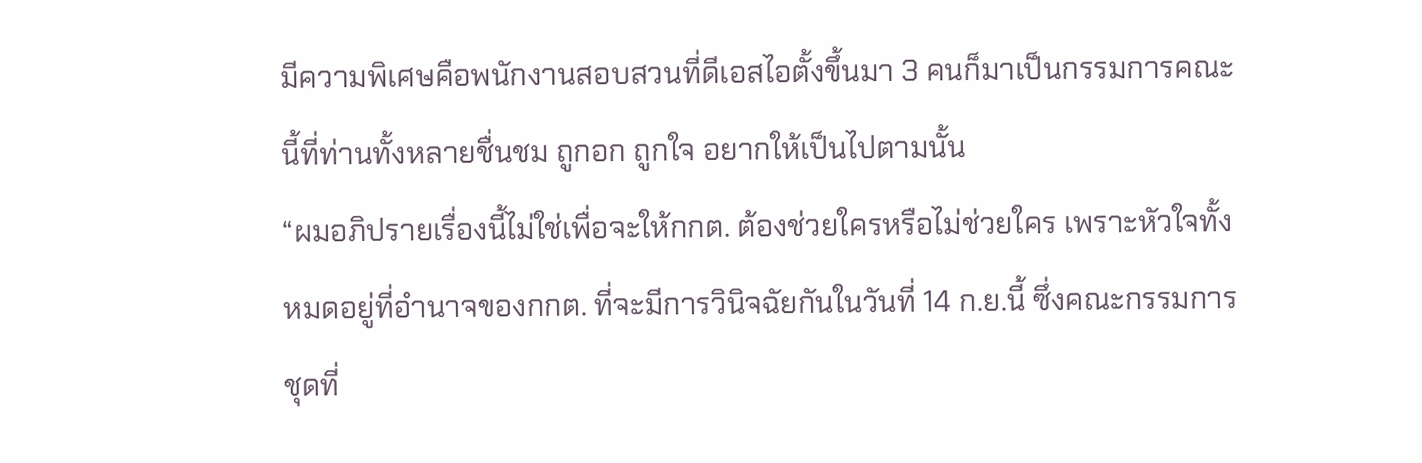มีความพิเศษคือพนักงานสอบสวนที่ดีเอสไอตั้งขึ้นมา 3 คนก็มาเป็นกรรมการคณะนี้ที่ท่านทั้งหลายชื่นชม ถูกอก ถูกใจ อยากให้เป็นไปตามนั้น
“ผมอภิปรายเรื่องนี้ไม่ใช่เพื่อจะให้กกต. ต้องช่วยใครหรือไม่ช่วยใคร เพราะหัวใจทั้งหมดอยู่ที่อำนาจของกกต. ที่จะมีการวินิจฉัยกันในวันที่ 14 ก.ย.นี้ ซึ่งคณะกรรมการชุดที่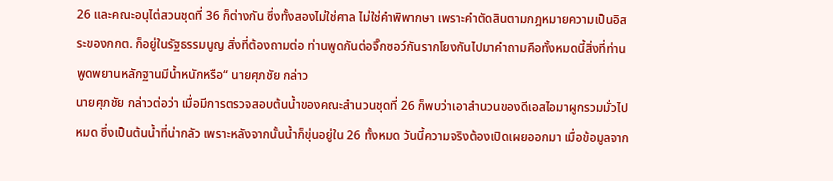26 และคณะอนุไต่สวนชุดที่ 36 ก็ต่างกัน ซึ่งทั้งสองไม่ใช่ศาล ไม่ใช่คำพิพากษา เพราะคำตัดสินตามกฎหมายความเป็นอิสระของกกต. ก็อยู่ในรัฐธรรมนูญ สิ่งที่ต้องถามต่อ ท่านพูดกันต่อจิ๊กซอว์กันรากโยงกันไปมาคำถามคือทั้งหมดนี้สิ่งที่ท่านพูดพยานหลักฐานมีน้ำหนักหรือ“ นายศุภชัย กล่าว
นายศุภชัย กล่าวต่อว่า เมื่อมีการตรวจสอบต้นน้ำของคณะสำนวนชุดที่ 26 ก็พบว่าเอาสำนวนของดีเอสไอมาผูกรวมมั่วไปหมด ซึ่งเป็นต้นน้ำที่น่ากลัว เพราะหลังจากนั้นน้ำก็ขุ่นอยู่ใน 26 ทั้งหมด วันนี้ความจริงต้องเปิดเผยออกมา เมื่อข้อมูลจาก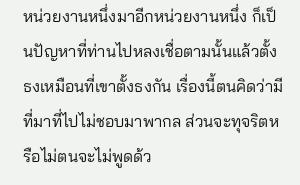หน่วยงานหนึ่งมาอีกหน่วยงานหนึ่ง ก็เป็นปัญหาที่ท่านไปหลงเชื่อตามนั้นแล้วตั้งธงเหมือนที่เขาตั้งธงกัน เรื่องนี้ตนคิดว่ามีที่มาที่ไปไม่ชอบมาพากล ส่วนจะทุจริตหรือไม่ตนจะไม่พูดด้ว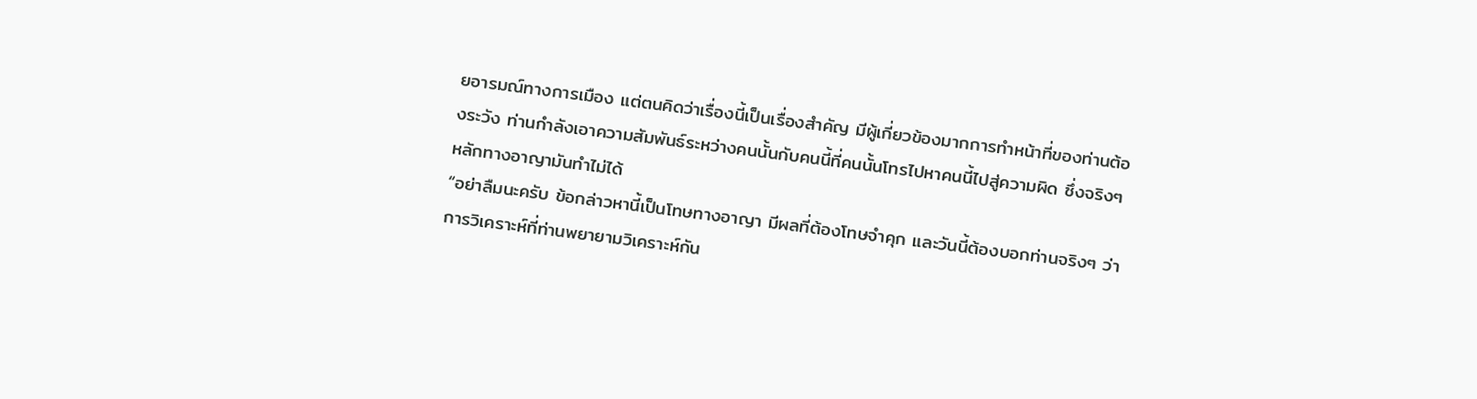ยอารมณ์ทางการเมือง แต่ตนคิดว่าเรื่องนี้เป็นเรื่องสำคัญ มีผู้เกี่ยวข้องมากการทำหน้าที่ของท่านต้องระวัง ท่านกำลังเอาความสัมพันธ์ระหว่างคนนั้นกับคนนี้ที่คนนั้นโทรไปหาคนนี้ไปสู่ความผิด ซึ่งจริงๆ หลักทางอาญามันทำไม่ได้
“อย่าลืมนะครับ ข้อกล่าวหานี้เป็นโทษทางอาญา มีผลที่ต้องโทษจำคุก และวันนี้ต้องบอกท่านจริงๆ ว่าการวิเคราะห์ที่ท่านพยายามวิเคราะห์กัน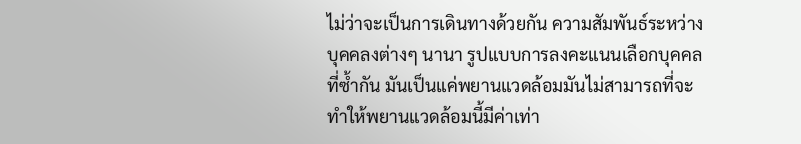ไม่ว่าจะเป็นการเดินทางด้วยกัน ความสัมพันธ์ระหว่างบุคคลงต่างๆ นานา รูปแบบการลงคะแนนเลือกบุคคลที่ซ้ำกัน มันเป็นแค่พยานแวดล้อมมันไม่สามารถที่จะทำให้พยานแวดล้อมนี้มีค่าเท่า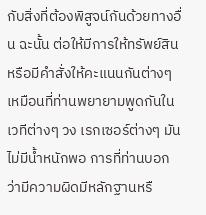กับสิ่งที่ต้องพิสูจน์กันด้วยทางอื่น ฉะนั้น ต่อให้มีการให้ทรัพย์สินหรือมีคำสั่งให้คะแนนกันต่างๆ เหมือนที่ท่านพยายามพูดกันในเวทีต่างๆ วง เรกเซอร์ต่างๆ มันไม่มีน้ำหนักพอ การที่ท่านบอกว่ามีความผิดมีหลักฐานหรื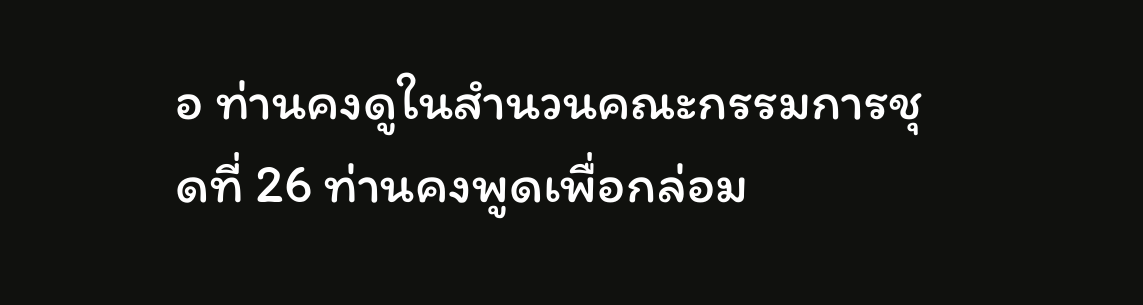อ ท่านคงดูในสำนวนคณะกรรมการชุดที่ 26 ท่านคงพูดเพื่อกล่อม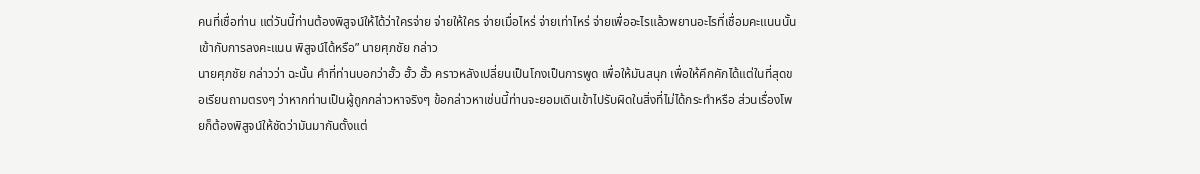คนที่เชื่อท่าน แต่วันนี้ท่านต้องพิสูจน์ให้ได้ว่าใครจ่าย จ่ายให้ใคร จ่ายเมื่อไหร่ จ่ายเท่าไหร่ จ่ายเพื่ออะไรแล้วพยานอะไรที่เชื่อมคะแนนนั้นเข้ากับการลงคะแนน พิสูจน์ได้หรือ” นายศุภชัย กล่าว
นายศุภชัย กล่าวว่า ฉะนั้น คำที่ท่านบอกว่าฮั้ว ฮั้ว ฮั้ว คราวหลังเปลี่ยนเป็นโกงเป็นการพูด เพื่อให้มันสนุก เพื่อให้คึกคักได้แต่ในที่สุดขอเรียนถามตรงๆ ว่าหากท่านเป็นผู้ถูกกล่าวหาจริงๆ ข้อกล่าวหาเช่นนี้ท่านจะยอมเดินเข้าไปรับผิดในสิ่งที่ไม่ได้กระทำหรือ ส่วนเรื่องโพยก็ต้องพิสูจน์ให้ชัดว่ามันมากันตั้งแต่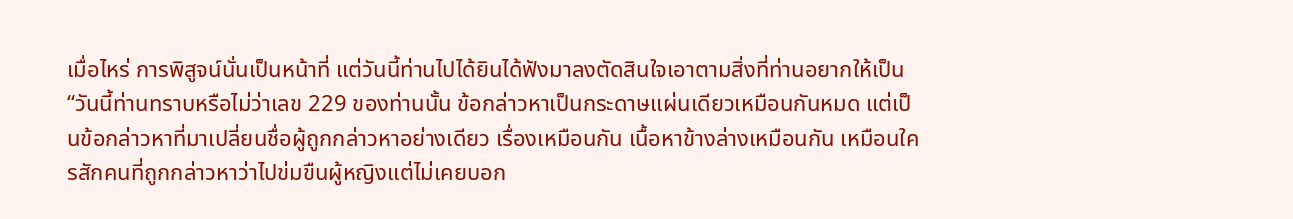เมื่อไหร่ การพิสูจน์นั่นเป็นหน้าที่ แต่วันนี้ท่านไปได้ยินได้ฟังมาลงตัดสินใจเอาตามสิ่งที่ท่านอยากให้เป็น
“วันนี้ท่านทราบหรือไม่ว่าเลข 229 ของท่านนั้น ข้อกล่าวหาเป็นกระดาษแผ่นเดียวเหมือนกันหมด แต่เป็นข้อกล่าวหาที่มาเปลี่ยนชื่อผู้ถูกกล่าวหาอย่างเดียว เรื่องเหมือนกัน เนื้อหาข้างล่างเหมือนกัน เหมือนใครสักคนที่ถูกกล่าวหาว่าไปข่มขืนผู้หญิงแต่ไม่เคยบอก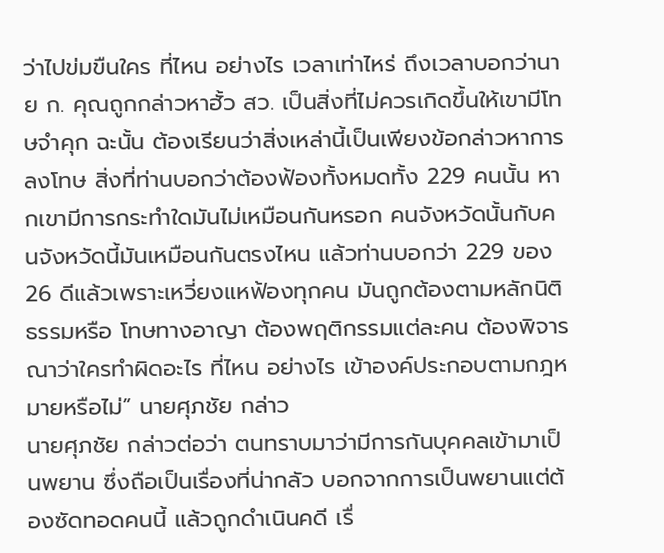ว่าไปข่มขืนใคร ที่ไหน อย่างไร เวลาเท่าไหร่ ถึงเวลาบอกว่านาย ก. คุณถูกกล่าวหาฮั้ว สว. เป็นสิ่งที่ไม่ควรเกิดขึ้นให้เขามีโทษจำคุก ฉะนั้น ต้องเรียนว่าสิ่งเหล่านี้เป็นเพียงข้อกล่าวหาการลงโทษ สิ่งที่ท่านบอกว่าต้องฟ้องทั้งหมดทั้ง 229 คนนั้น หากเขามีการกระทำใดมันไม่เหมือนกันหรอก คนจังหวัดนั้นกับคนจังหวัดนี้มันเหมือนกันตรงไหน แล้วท่านบอกว่า 229 ของ 26 ดีแล้วเพราะเหวี่ยงแหฟ้องทุกคน มันถูกต้องตามหลักนิติธรรมหรือ โทษทางอาญา ต้องพฤติกรรมแต่ละคน ต้องพิจารณาว่าใครทำผิดอะไร ที่ไหน อย่างไร เข้าองค์ประกอบตามกฎหมายหรือไม่” นายศุภชัย กล่าว
นายศุภชัย กล่าวต่อว่า ตนทราบมาว่ามีการกันบุคคลเข้ามาเป็นพยาน ซึ่งถือเป็นเรื่องที่น่ากลัว บอกจากการเป็นพยานแต่ต้องซัดทอดคนนี้ แล้วถูกดำเนินคดี เรื่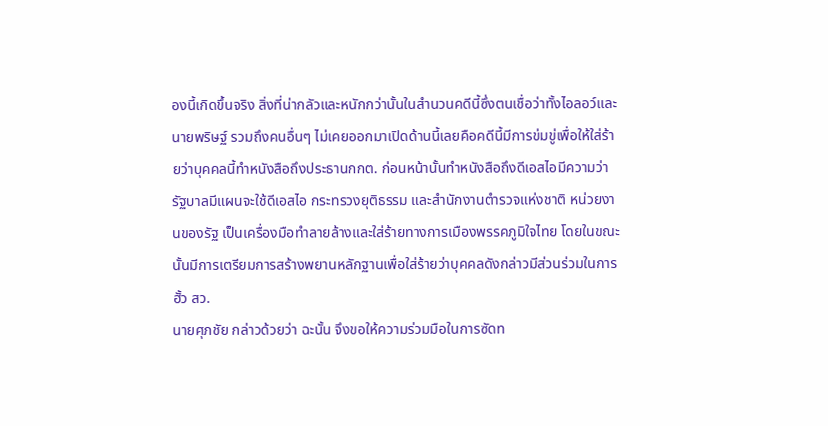องนี้เกิดขึ้นจริง สิ่งที่น่ากลัวและหนักกว่านั้นในสำนวนคดีนี้ซึ่งตนเชื่อว่าทั้งไอลอว์และนายพริษฐ์ รวมถึงคนอื่นๆ ไม่เคยออกมาเปิดด้านนี้เลยคือคดีนี้มีการข่มขู่เพื่อให้ใส่ร้ายว่าบุคคลนี้ทำหนังสือถึงประธานกกต. ก่อนหน้านั้นทำหนังสือถึงดีเอสไอมีความว่า รัฐบาลมีแผนจะใช้ดีเอสไอ กระทรวงยุติธรรม และสำนักงานตำรวจแห่งชาติ หน่วยงานของรัฐ เป็นเครื่องมือทำลายล้างและใส่ร้ายทางการเมืองพรรคภูมิใจไทย โดยในขณะนั้นมีการเตรียมการสร้างพยานหลักฐานเพื่อใส่ร้ายว่าบุคคลดังกล่าวมีส่วนร่วมในการฮั้ว สว.
นายศุภชัย กล่าวด้วยว่า ฉะนั้น จึงขอให้ความร่วมมือในการซัดท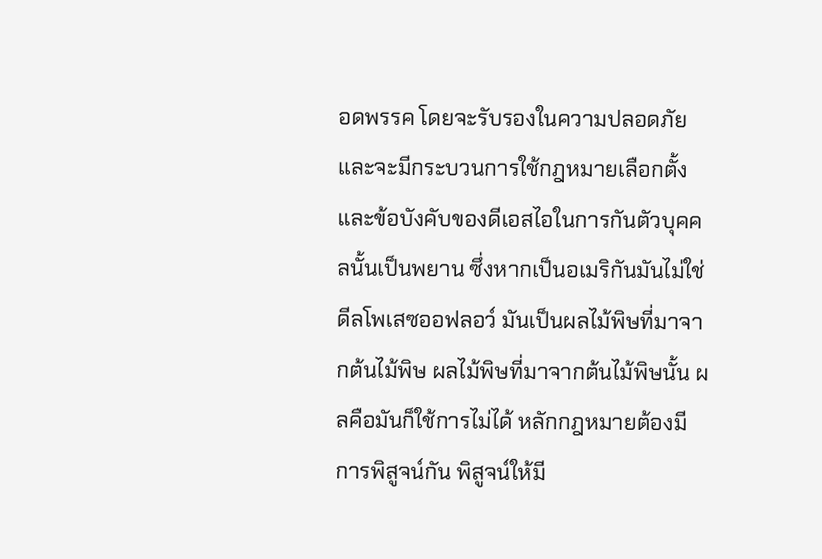อดพรรค โดยจะรับรองในความปลอดภัย และจะมีกระบวนการใช้กฎหมายเลือกตั้งและข้อบังคับของดีเอสไอในการกันตัวบุคคลนั้นเป็นพยาน ซึ่งหากเป็นอเมริกันมันไม่ใช่ดีลโพเสซออฟลอว์ มันเป็นผลไม้พิษที่มาจากต้นไม้พิษ ผลไม้พิษที่มาจากต้นไม้พิษนั้น ผลคือมันก็ใช้การไม่ได้ หลักกฎหมายต้องมีการพิสูจน์กัน พิสูจน์ให้มี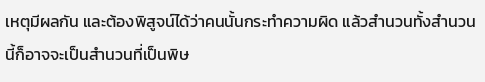เหตุมีผลกัน และต้องพิสูจน์ได้ว่าคนนั้นกระทำความผิด แล้วสำนวนทั้งสำนวนนี้ก็อาจจะเป็นสำนวนที่เป็นพิษ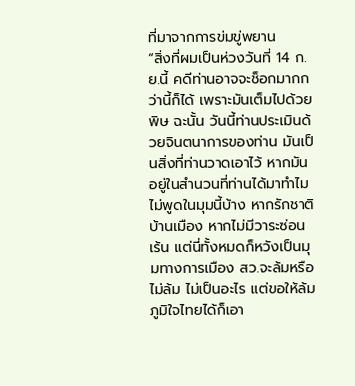ที่มาจากการข่มขู่พยาน
“สิ่งที่ผมเป็นห่วงวันที่ 14 ก.ย.นี้ คดีท่านอาจจะช็อกมากกว่านี้ก็ได้ เพราะมันเต็มไปด้วยพิษ ฉะนั้น วันนี้ท่านประเมินด้วยจินตนาการของท่าน มันเป็นสิ่งที่ท่านวาดเอาไว้ หากมันอยู่ในสำนวนที่ท่านได้มาทำไมไม่พูดในมุมนี้บ้าง หากรักชาติบ้านเมือง หากไม่มีวาระซ่อนเร้น แต่นี่ทั้งหมดก็หวังเป็นมุมทางการเมือง สว.จะล้มหรือไม่ล้ม ไม่เป็นอะไร แต่ขอให้ล้มภูมิใจไทยได้ก็เอา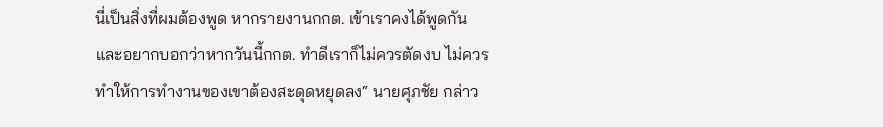นี่เป็นสิ่งที่ผมต้องพูด หากรายงานกกต. เข้าเราคงได้พูดกัน และอยากบอกว่าหากวันนี้กกต. ทำดีเราก็ไม่ควรตัดงบ ไม่ควรทำให้การทำงานของเขาต้องสะดุดหยุดลง“ นายศุภชัย กล่าว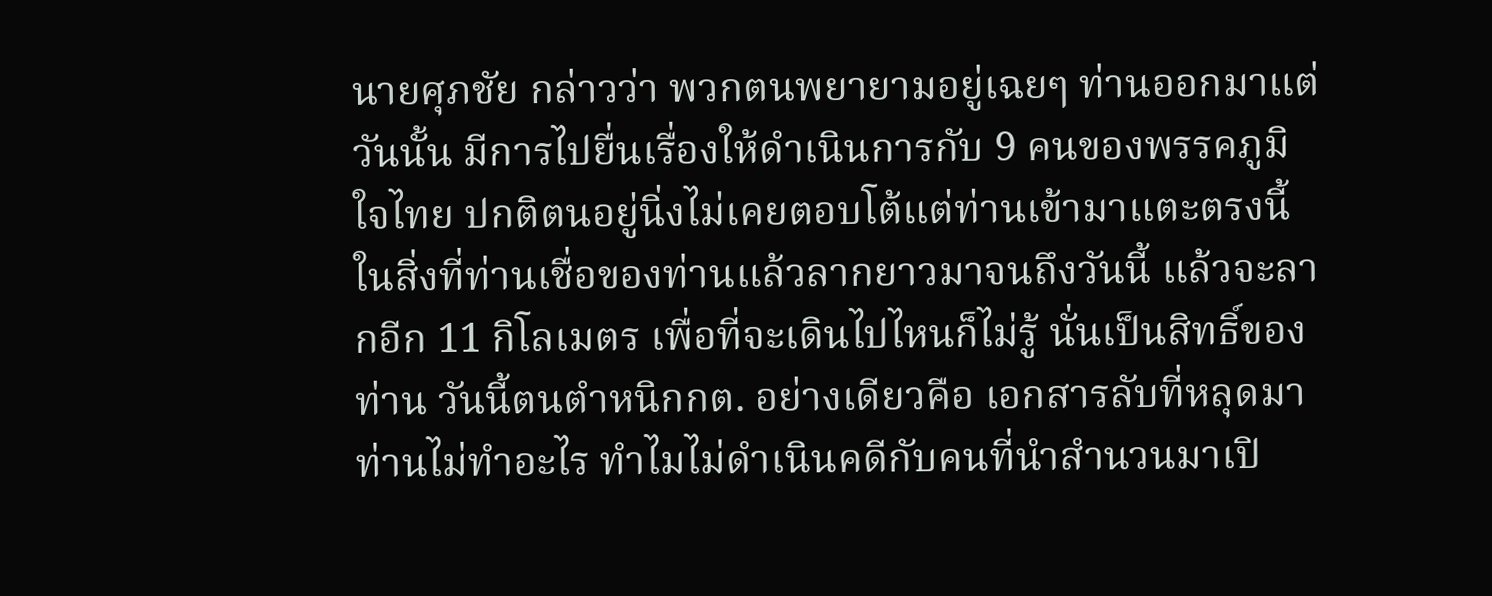นายศุภชัย กล่าวว่า พวกตนพยายามอยู่เฉยๆ ท่านออกมาแต่วันนั้น มีการไปยื่นเรื่องให้ดำเนินการกับ 9 คนของพรรคภูมิใจไทย ปกติตนอยู่นิ่งไม่เคยตอบโต้แต่ท่านเข้ามาแตะตรงนี้ ในสิ่งที่ท่านเชื่อของท่านแล้วลากยาวมาจนถึงวันนี้ แล้วจะลากอีก 11 กิโลเมตร เพื่อที่จะเดินไปไหนก็ไม่รู้ นั่นเป็นสิทธิ์ของท่าน วันนี้ตนตำหนิกกต. อย่างเดียวคือ เอกสารลับที่หลุดมา ท่านไม่ทำอะไร ทำไมไม่ดำเนินคดีกับคนที่นำสำนวนมาเปิ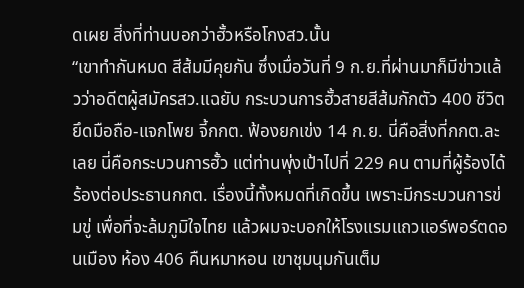ดเผย สิ่งที่ท่านบอกว่าฮั้วหรือโกงสว.นั้น
“เขาทำกันหมด สีส้มมีคุยกัน ซึ่งเมื่อวันที่ 9 ก.ย.ที่ผ่านมาก็มีข่าวแล้วว่าอดีตผู้สมัครสว.แฉยับ กระบวนการฮั้วสายสีส้มกักตัว 400 ชีวิต ยึดมือถือ-แจกโพย จี้กกต. ฟ้องยกเข่ง 14 ก.ย. นี่คือสิ่งที่กกต.ละเลย นี่คือกระบวนการฮั้ว แต่ท่านพุ่งเป้าไปที่ 229 คน ตามที่ผู้ร้องได้ร้องต่อประธานกกต. เรื่องนี้ทั้งหมดที่เกิดขึ้น เพราะมีกระบวนการข่มขู่ เพื่อที่จะล้มภูมิใจไทย แล้วผมจะบอกให้โรงแรมแถวแอร์พอร์ตดอนเมือง ห้อง 406 คืนหมาหอน เขาชุมนุมกันเต็ม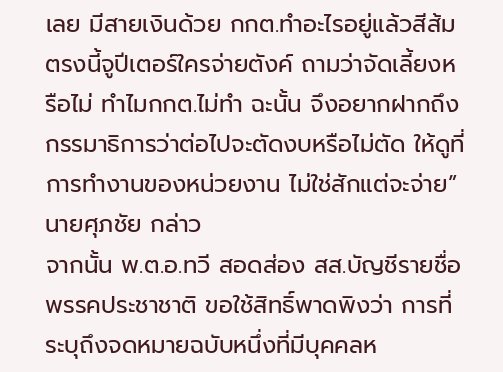เลย มีสายเงินด้วย กกต.ทำอะไรอยู่แล้วสีส้มตรงนี้จูปีเตอร์ใครจ่ายตังค์ ถามว่าจัดเลี้ยงหรือไม่ ทำไมกกต.ไม่ทำ ฉะนั้น จึงอยากฝากถึงกรรมาธิการว่าต่อไปจะตัดงบหรือไม่ตัด ให้ดูที่การทำงานของหน่วยงาน ไม่ใช่สักแต่จะจ่าย” นายศุภชัย กล่าว
จากนั้น พ.ต.อ.ทวี สอดส่อง สส.บัญชีรายชื่อ พรรคประชาชาติ ขอใช้สิทธิ์พาดพิงว่า การที่ระบุถึงจดหมายฉบับหนึ่งที่มีบุคคลห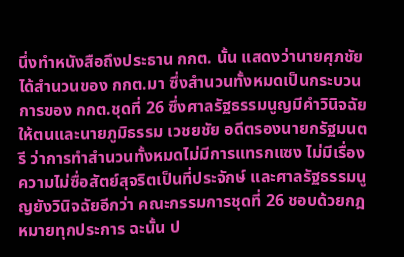นึ่งทําหนังสือถึงประธาน กกต. นั้น แสดงว่านายศุภชัยได้สํานวนของ กกต.มา ซึ่งสํานวนทั้งหมดเป็นกระบวนการของ กกต.ชุดที่ 26 ซึ่งศาลรัฐธรรมนูญมีคําวินิจฉัยให้ตนและนายภูมิธรรม เวชยชัย อดีตรองนายกรัฐมนตรี ว่าการทําสํานวนทั้งหมดไม่มีการแทรกแซง ไม่มีเรื่องความไม่ซื่อสัตย์สุจริตเป็นที่ประจักษ์ และศาลรัฐธรรมนูญยังวินิจฉัยอีกว่า คณะกรรมการชุดที่ 26 ชอบด้วยกฎหมายทุกประการ ฉะนั้น ป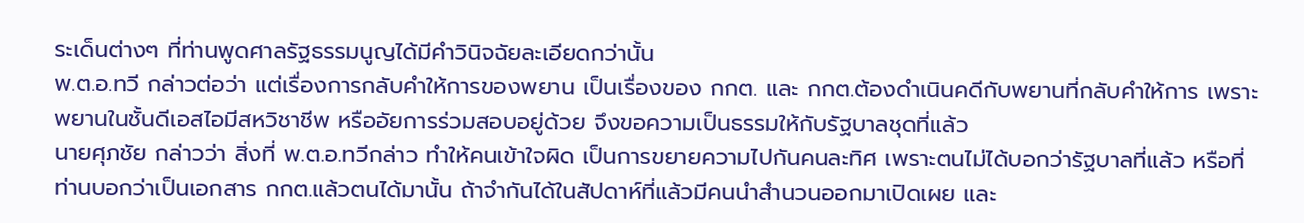ระเด็นต่างๆ ที่ท่านพูดศาลรัฐธรรมนูญได้มีคําวินิจฉัยละเอียดกว่านั้น
พ.ต.อ.ทวี กล่าวต่อว่า แต่เรื่องการกลับคําให้การของพยาน เป็นเรื่องของ กกต. และ กกต.ต้องดําเนินคดีกับพยานที่กลับคําให้การ เพราะพยานในชั้นดีเอสไอมีสหวิชาชีพ หรืออัยการร่วมสอบอยู่ด้วย จึงขอความเป็นธรรมให้กับรัฐบาลชุดที่แล้ว
นายศุภชัย กล่าวว่า สิ่งที่ พ.ต.อ.ทวีกล่าว ทําให้คนเข้าใจผิด เป็นการขยายความไปกันคนละทิศ เพราะตนไม่ได้บอกว่ารัฐบาลที่แล้ว หรือที่ท่านบอกว่าเป็นเอกสาร กกต.แล้วตนได้มานั้น ถ้าจํากันได้ในสัปดาห์ที่แล้วมีคนนําสํานวนออกมาเปิดเผย และ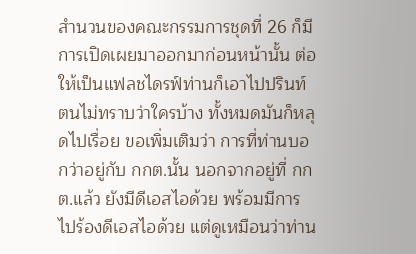สำนวนของคณะกรรมการชุดที่ 26 ก็มีการเปิดเผยมาออกมาก่อนหน้านั้น ต่อให้เป็นแฟลชไดรฟ์ท่านก็เอาไปปรินท์ ตนไม่ทราบว่าใครบ้าง ทั้งหมดมันก็หลุดไปเรื่อย ขอเพิ่มเติมว่า การที่ท่านบอกว่าอยู่กับ กกต.นั้น นอกจากอยู่ที่ กกต.แล้ว ยังมีดีเอสไอด้วย พร้อมมีการไปร้องดีเอสไอด้วย แต่ดูเหมือนว่าท่าน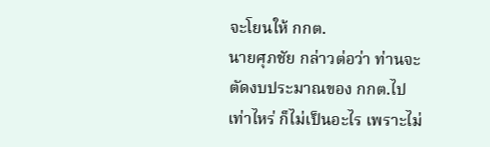จะโยนให้ กกต.
นายศุภชัย กล่าวต่อว่า ท่านจะตัดงบประมาณของ กกต.ไปเท่าไหร่ ก็ไม่เป็นอะไร เพราะไม่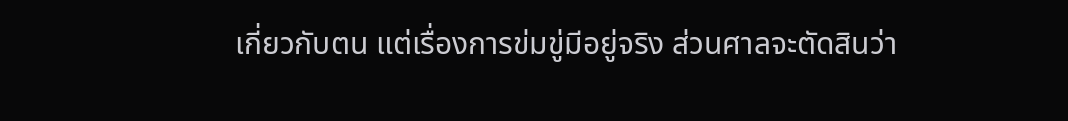เกี่ยวกับตน แต่เรื่องการข่มขู่มีอยู่จริง ส่วนศาลจะตัดสินว่า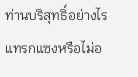ท่านบริสุทธิ์อย่างไร แทรกแซงหรือไม่อ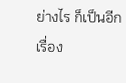ย่างไร ก็เป็นอีกเรื่อง